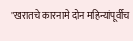"खरातचे कारनामे दोन महिन्यांपूर्वीच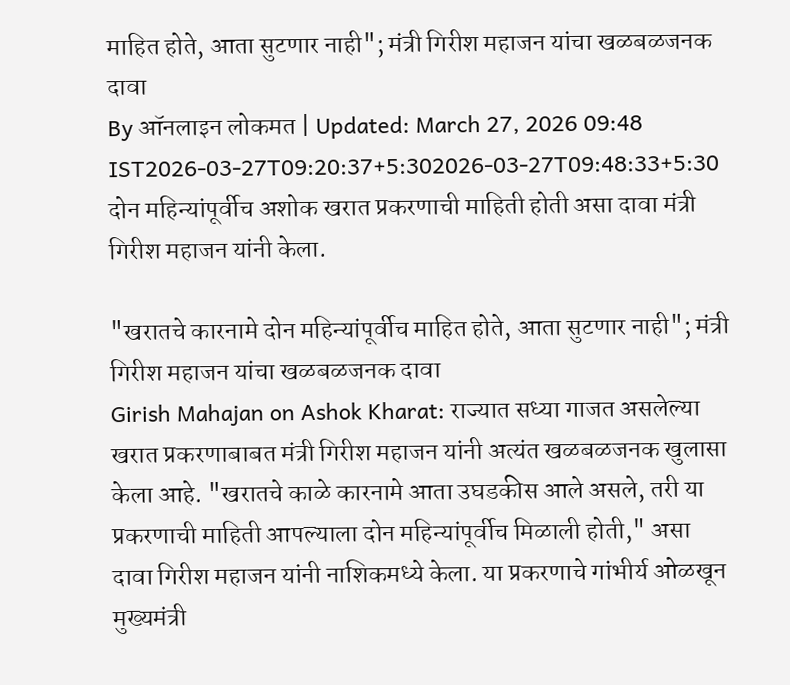माहित होते, आता सुटणार नाही"; मंत्री गिरीश महाजन यांचा खळबळजनक दावा
By ऑनलाइन लोकमत | Updated: March 27, 2026 09:48 IST2026-03-27T09:20:37+5:302026-03-27T09:48:33+5:30
दोन महिन्यांपूर्वीच अशोक खरात प्रकरणाची माहिती होती असा दावा मंत्री गिरीश महाजन यांनी केला.

"खरातचे कारनामे दोन महिन्यांपूर्वीच माहित होते, आता सुटणार नाही"; मंत्री गिरीश महाजन यांचा खळबळजनक दावा
Girish Mahajan on Ashok Kharat: राज्यात सध्या गाजत असलेल्या खरात प्रकरणाबाबत मंत्री गिरीश महाजन यांनी अत्यंत खळबळजनक खुलासा केला आहे. "खरातचे काळे कारनामे आता उघडकीस आले असले, तरी या प्रकरणाची माहिती आपल्याला दोन महिन्यांपूर्वीच मिळाली होती," असा दावा गिरीश महाजन यांनी नाशिकमध्ये केला. या प्रकरणाचे गांभीर्य ओळखून मुख्यमंत्री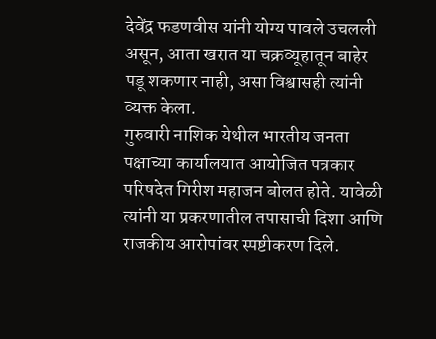देवेंद्र फडणवीस यांनी योग्य पावले उचलली असून, आता खरात या चक्रव्यूहातून बाहेर पडू शकणार नाही, असा विश्वासही त्यांनी व्यक्त केला.
गुरुवारी नाशिक येथील भारतीय जनता पक्षाच्या कार्यालयात आयोजित पत्रकार परिषदेत गिरीश महाजन बोलत होते. यावेळी त्यांनी या प्रकरणातील तपासाची दिशा आणि राजकीय आरोपांवर स्पष्टीकरण दिले.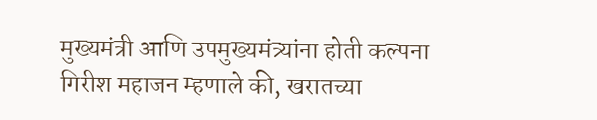मुख्यमंत्री आणि उपमुख्यमंत्र्यांना होती कल्पना
गिरीश महाजन म्हणाले की, खरातच्या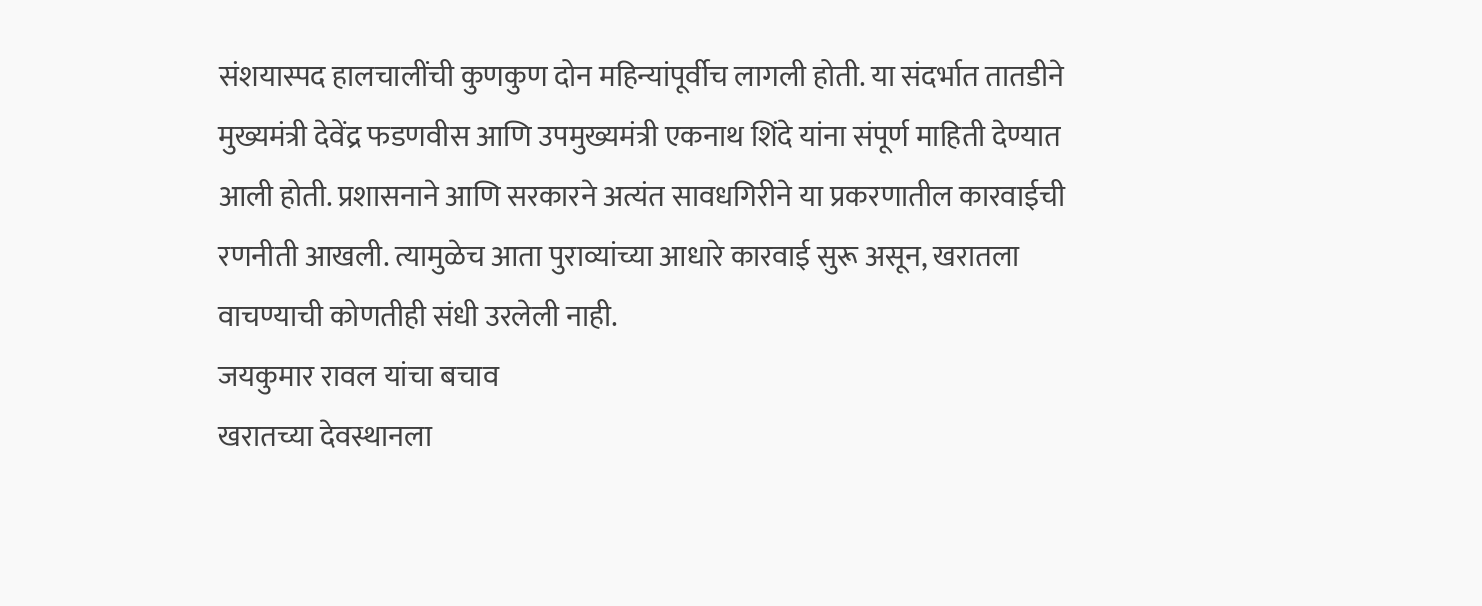संशयास्पद हालचालींची कुणकुण दोन महिन्यांपूर्वीच लागली होती. या संदर्भात तातडीने मुख्यमंत्री देवेंद्र फडणवीस आणि उपमुख्यमंत्री एकनाथ शिंदे यांना संपूर्ण माहिती देण्यात आली होती. प्रशासनाने आणि सरकारने अत्यंत सावधगिरीने या प्रकरणातील कारवाईची रणनीती आखली. त्यामुळेच आता पुराव्यांच्या आधारे कारवाई सुरू असून, खरातला वाचण्याची कोणतीही संधी उरलेली नाही.
जयकुमार रावल यांचा बचाव
खरातच्या देवस्थानला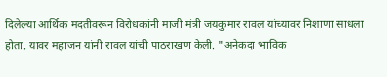दिलेल्या आर्थिक मदतीवरून विरोधकांनी माजी मंत्री जयकुमार रावल यांच्यावर निशाणा साधला होता. यावर महाजन यांनी रावल यांची पाठराखण केली. "अनेकदा भाविक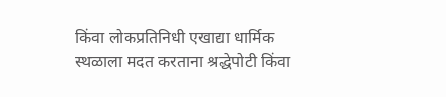किंवा लोकप्रतिनिधी एखाद्या धार्मिक स्थळाला मदत करताना श्रद्धेपोटी किंवा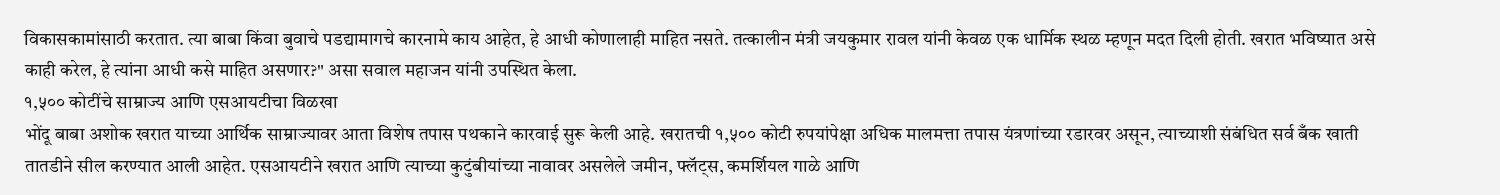विकासकामांसाठी करतात. त्या बाबा किंवा बुवाचे पडद्यामागचे कारनामे काय आहेत, हे आधी कोणालाही माहित नसते. तत्कालीन मंत्री जयकुमार रावल यांनी केवळ एक धार्मिक स्थळ म्हणून मदत दिली होती. खरात भविष्यात असे काही करेल, हे त्यांना आधी कसे माहित असणार?" असा सवाल महाजन यांनी उपस्थित केला.
१,५०० कोटींचे साम्राज्य आणि एसआयटीचा विळखा
भोंदू बाबा अशोक खरात याच्या आर्थिक साम्राज्यावर आता विशेष तपास पथकाने कारवाई सुरू केली आहे. खरातची १,५०० कोटी रुपयांपेक्षा अधिक मालमत्ता तपास यंत्रणांच्या रडारवर असून, त्याच्याशी संबंधित सर्व बँक खाती तातडीने सील करण्यात आली आहेत. एसआयटीने खरात आणि त्याच्या कुटुंबीयांच्या नावावर असलेले जमीन, फ्लॅट्स, कमर्शियल गाळे आणि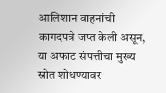आलिशान वाहनांची कागदपत्रे जप्त केली असून, या अफाट संपत्तीचा मुख्य स्रोत शोधण्यावर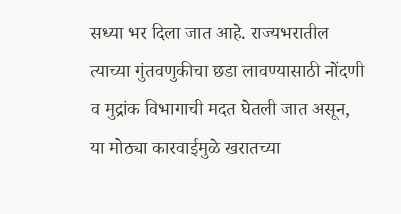सध्या भर दिला जात आहे. राज्यभरातील त्याच्या गुंतवणुकीचा छडा लावण्यासाठी नोंदणी व मुद्रांक विभागाची मदत घेतली जात असून, या मोठ्या कारवाईमुळे खरातच्या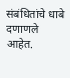संबंधितांचे धाबे दणाणले आहेत.